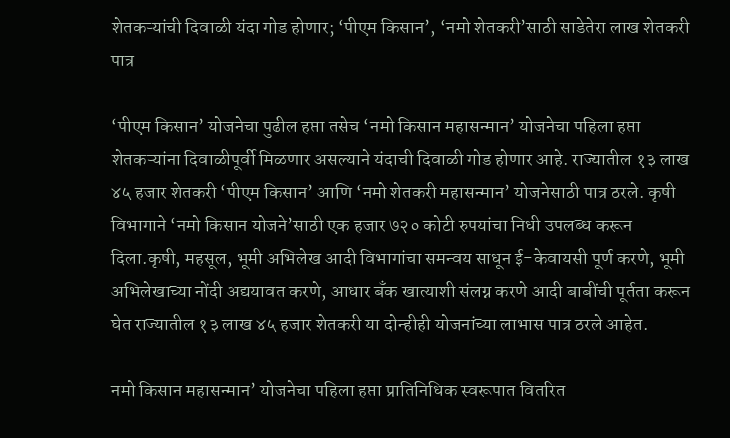शेतकऱ्यांची दिवाळी यंदा गोड होणार; ‘पीएम किसान’, ‘नमो शेतकरी’साठी साडेतेरा लाख शेतकरी पात्र

‘पीएम किसान’ योजनेचा पुढील हप्ता तसेच ‘नमो किसान महासन्मान’ योजनेचा पहिला हप्ता शेतकऱ्यांना दिवाळीपूर्वी मिळणार असल्याने यंदाची दिवाळी गोड होणार आहे. राज्यातील १३ लाख ४५ हजार शेतकरी ‘पीएम किसान’ आणि ‘नमो शेतकरी महासन्मान’ योजनेसाठी पात्र ठरले. कृषी विभागाने ‘नमो किसान योजने’साठी एक हजार ७२० कोटी रुपयांचा निधी उपलब्ध करून दिला.कृषी, महसूल, भूमी अभिलेख आदी विभागांचा समन्वय साधून ई-केवायसी पूर्ण करणे, भूमी अभिलेखाच्या नोंदी अद्ययावत करणे, आधार बँक खात्याशी संलग्न करणे आदी बाबींची पूर्तता करून घेत राज्यातील १३ लाख ४५ हजार शेतकरी या दोन्हीही योजनांच्या लाभास पात्र ठरले आहेत.

नमो किसान महासन्मान’ योजनेचा पहिला हप्ता प्रातिनिधिक स्वरूपात वितरित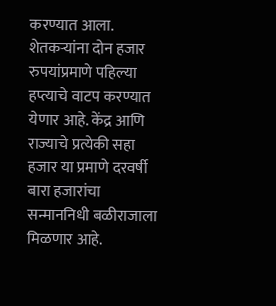करण्यात आला. शेतकर्‍यांना दोन हजार रुपयांप्रमाणे पहिल्या हप्त्याचे वाटप करण्यात येणार आहे. केंद्र आणि राज्याचे प्रत्येकी सहा हजार या प्रमाणे दरवर्षी बारा हजारांचा सन्माननिधी बळीराजाला मिळणार आहे.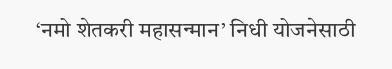‘नमो शेतकरी महासन्मान’ निधी योजनेसाठी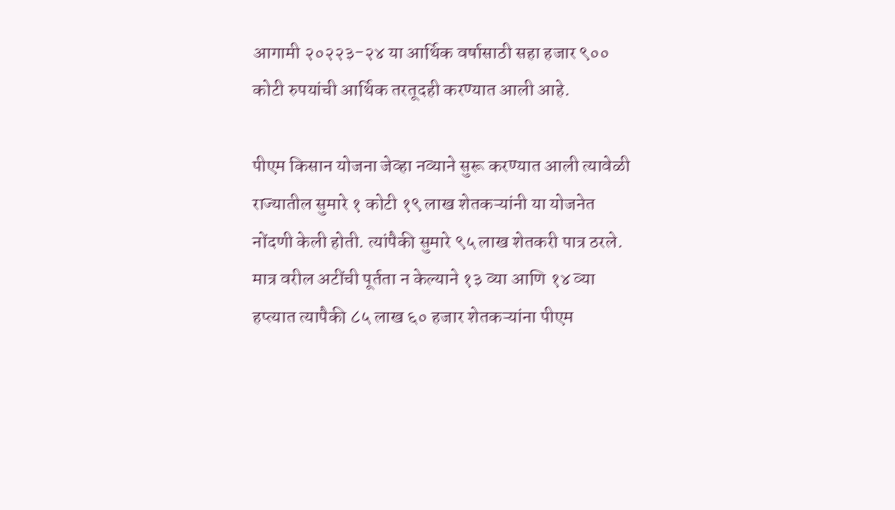आगामी २०२२३-२४ या आर्थिक वर्षासाठी सहा हजार ९०० कोटी रुपयांची आर्थिक तरतूदही करण्यात आली आहे.

पीएम किसान योजना जेव्हा नव्याने सुरू करण्यात आली त्यावेळी राज्यातील सुमारे १ कोटी १९ लाख शेतकऱ्यांनी या योजनेत नोंदणी केली होती. त्यांपैकी सुमारे ९५ लाख शेतकरी पात्र ठरले. मात्र वरील अटींची पूर्तता न केल्याने १३ व्या आणि १४ व्या हप्त्यात त्यापैकी ८५ लाख ६० हजार शेतकऱ्यांना पीएम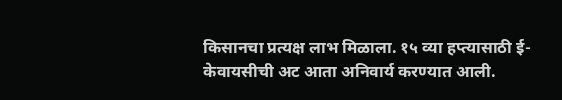किसानचा प्रत्यक्ष लाभ मिळाला. १५ व्या हप्त्यासाठी ई-केवायसीची अट आता अनिवार्य करण्यात आली.